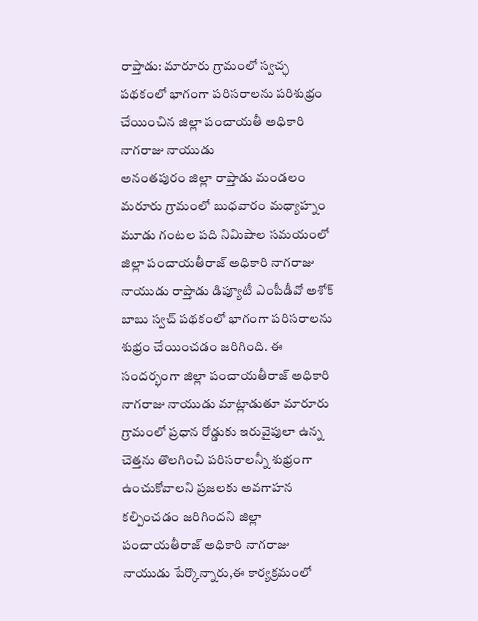రాప్తాడు: మారూరు గ్రామంలో స్వచ్ఛ పథకంలో భాగంగా పరిసరాలను పరిశుభ్రం చేయించిన జిల్లా పంచాయతీ అధికారి నాగరాజు నాయుడు
అనంతపురం జిల్లా రాప్తాడు మండలం మరూరు గ్రామంలో బుధవారం మధ్యాహ్నం మూడు గంటల పది నిమిషాల సమయంలో జిల్లా పంచాయతీరాజ్ అధికారి నాగరాజు నాయుడు రాప్తాడు డిప్యూటీ ఎంపీడీవో అశోక్ బాబు స్వచ్ పథకంలో భాగంగా పరిసరాలను శుభ్రం చేయించడం జరిగింది. ఈ సందర్భంగా జిల్లా పంచాయతీరాజ్ అధికారి నాగరాజు నాయుడు మాట్లాడుతూ మారూరు గ్రామంలో ప్రధాన రోడ్డుకు ఇరువైపులా ఉన్న చెత్తను తొలగించి పరిసరాలన్నీ శుభ్రంగా ఉంచుకోవాలని ప్రజలకు అవగాహన కల్పించడం జరిగిందని జిల్లా పంచాయతీరాజ్ అధికారి నాగరాజు నాయుడు పేర్కొన్నారు,ఈ కార్యక్రమంలో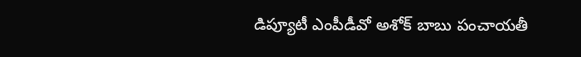డిప్యూటీ ఎంపీడీవో అశోక్ బాబు పంచాయతీ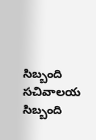సిబ్బంది సచివాలయ సిబ్బంది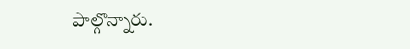పాల్గొన్నారు.